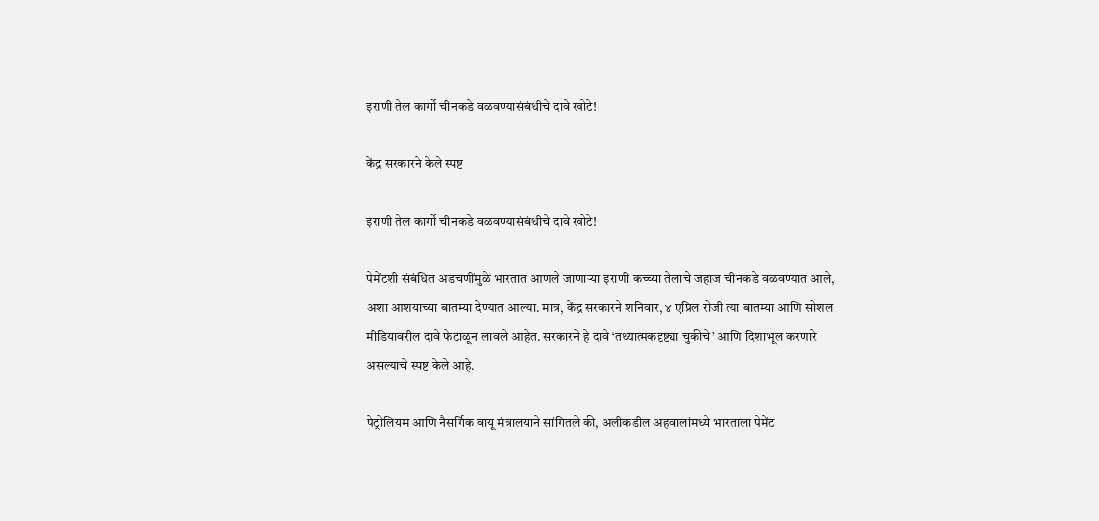इराणी तेल कार्गो चीनकडे वळवण्यासंबंधीचे दावे खोटे!

केंद्र सरकारने केले स्पष्ट

इराणी तेल कार्गो चीनकडे वळवण्यासंबंधीचे दावे खोटे!

पेमेंटशी संबंधित अडचणींमुळे भारतात आणले जाणाऱ्या इराणी कच्च्या तेलाचे जहाज चीनकडे वळवण्यात आले, अशा आशयाच्या बातम्या देण्यात आल्या. मात्र, केंद्र सरकारने शनिवार, ४ एप्रिल रोजी त्या बातम्या आणि सोशल मीडियावरील दावे फेटाळून लावले आहेत. सरकारने हे दावे ‘तथ्यात्मकदृष्ट्या चुकीचे’ आणि दिशाभूल करणारे असल्याचे स्पष्ट केले आहे.

पेट्रोलियम आणि नैसर्गिक वायू मंत्रालयाने सांगितले की, अलीकडील अहवालांमध्ये भारताला पेमेंट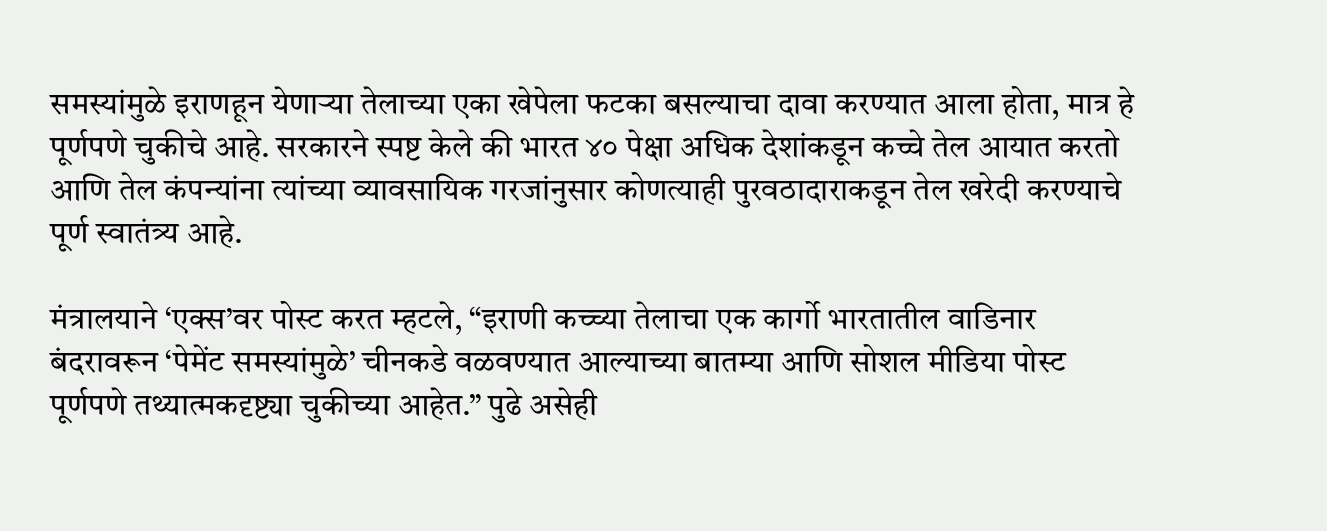समस्यांमुळे इराणहून येणाऱ्या तेलाच्या एका खेपेला फटका बसल्याचा दावा करण्यात आला होता, मात्र हे पूर्णपणे चुकीचे आहे. सरकारने स्पष्ट केले की भारत ४० पेक्षा अधिक देशांकडून कच्चे तेल आयात करतो आणि तेल कंपन्यांना त्यांच्या व्यावसायिक गरजांनुसार कोणत्याही पुरवठादाराकडून तेल खरेदी करण्याचे पूर्ण स्वातंत्र्य आहे.

मंत्रालयाने ‘एक्स’वर पोस्ट करत म्हटले, “इराणी कच्च्या तेलाचा एक कार्गो भारतातील वाडिनार बंदरावरून ‘पेमेंट समस्यांमुळे’ चीनकडे वळवण्यात आल्याच्या बातम्या आणि सोशल मीडिया पोस्ट पूर्णपणे तथ्यात्मकदृष्ट्या चुकीच्या आहेत.” पुढे असेही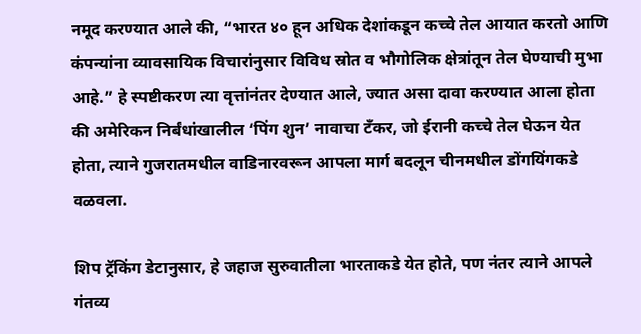नमूद करण्यात आले की, “भारत ४० हून अधिक देशांकडून कच्चे तेल आयात करतो आणि कंपन्यांना व्यावसायिक विचारांनुसार विविध स्रोत व भौगोलिक क्षेत्रांतून तेल घेण्याची मुभा आहे.” हे स्पष्टीकरण त्या वृत्तांनंतर देण्यात आले, ज्यात असा दावा करण्यात आला होता की अमेरिकन निर्बंधांखालील ‘पिंग शुन’ नावाचा टँकर, जो ईरानी कच्चे तेल घेऊन येत होता, त्याने गुजरातमधील वाडिनारवरून आपला मार्ग बदलून चीनमधील डोंगयिंगकडे वळवला.

शिप ट्रॅकिंग डेटानुसार, हे जहाज सुरुवातीला भारताकडे येत होते, पण नंतर त्याने आपले गंतव्य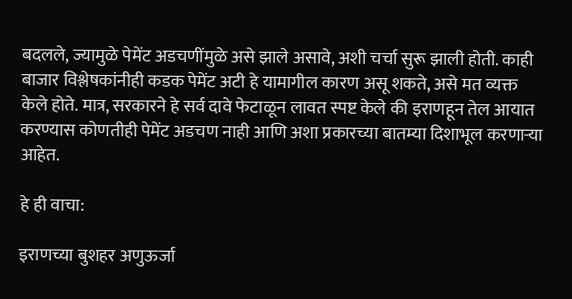बदलले, ज्यामुळे पेमेंट अडचणींमुळे असे झाले असावे, अशी चर्चा सुरू झाली होती. काही बाजार विश्लेषकांनीही कडक पेमेंट अटी हे यामागील कारण असू शकते, असे मत व्यक्त केले होते. मात्र, सरकारने हे सर्व दावे फेटाळून लावत स्पष्ट केले की इराणहून तेल आयात करण्यास कोणतीही पेमेंट अडचण नाही आणि अशा प्रकारच्या बातम्या दिशाभूल करणाऱ्या आहेत.

हे ही वाचा:

इराणच्या बुशहर अणुऊर्जा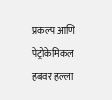प्रकल्प आणि पेट्रोकेमिकल हबवर हल्ला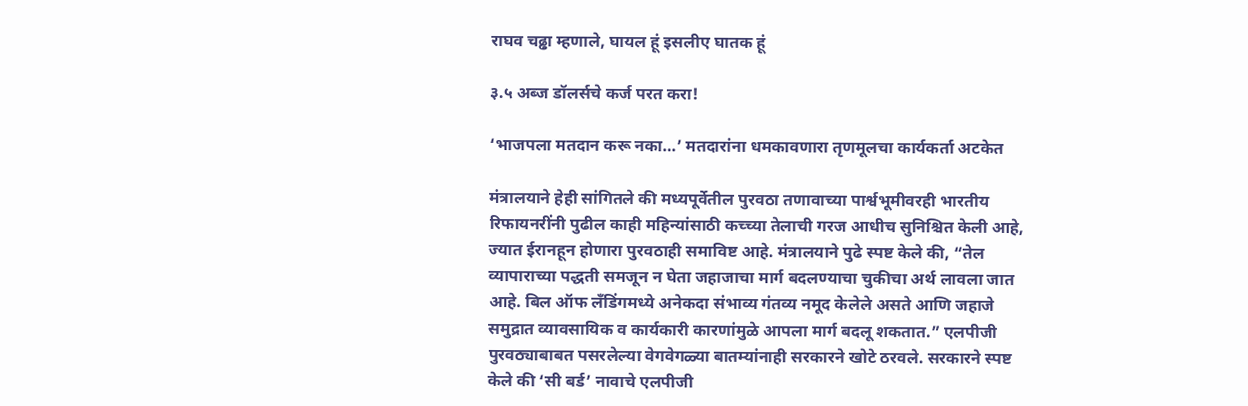राघव चढ्ढा म्हणाले, घायल हूं इसलीए घातक हूं

३.५ अब्ज डॉलर्सचे कर्ज परत करा!

‘भाजपला मतदान करू नका…’ मतदारांना धमकावणारा तृणमूलचा कार्यकर्ता अटकेत

मंत्रालयाने हेही सांगितले की मध्यपूर्वेतील पुरवठा तणावाच्या पार्श्वभूमीवरही भारतीय रिफायनरींनी पुढील काही महिन्यांसाठी कच्च्या तेलाची गरज आधीच सुनिश्चित केली आहे, ज्यात ईरानहून होणारा पुरवठाही समाविष्ट आहे. मंत्रालयाने पुढे स्पष्ट केले की, “तेल व्यापाराच्या पद्धती समजून न घेता जहाजाचा मार्ग बदलण्याचा चुकीचा अर्थ लावला जात आहे. बिल ऑफ लँडिंगमध्ये अनेकदा संभाव्य गंतव्य नमूद केलेले असते आणि जहाजे समुद्रात व्यावसायिक व कार्यकारी कारणांमुळे आपला मार्ग बदलू शकतात.” एलपीजी पुरवठ्याबाबत पसरलेल्या वेगवेगळ्या बातम्यांनाही सरकारने खोटे ठरवले. सरकारने स्पष्ट केले की ‘सी बर्ड’ नावाचे एलपीजी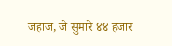जहाज, जे सुमारे ४४ हजार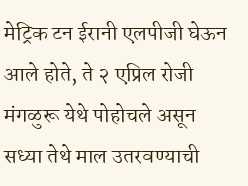मेट्रिक टन ईरानी एलपीजी घेऊन आले होते, ते २ एप्रिल रोजी मंगळुरू येथे पोहोचले असून सध्या तेथे माल उतरवण्याची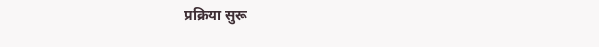प्रक्रिया सुरू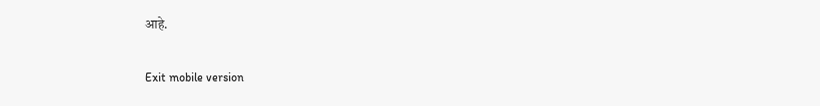आहे.

Exit mobile version